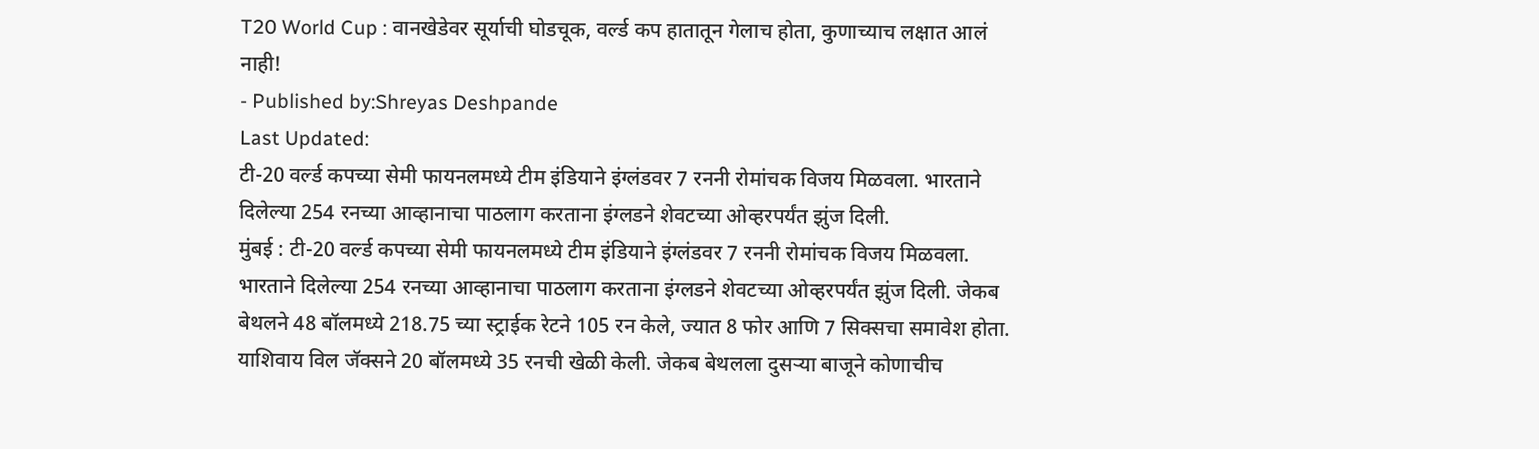T20 World Cup : वानखेडेवर सूर्याची घोडचूक, वर्ल्ड कप हातातून गेलाच होता, कुणाच्याच लक्षात आलं नाही!
- Published by:Shreyas Deshpande
Last Updated:
टी-20 वर्ल्ड कपच्या सेमी फायनलमध्ये टीम इंडियाने इंग्लंडवर 7 रननी रोमांचक विजय मिळवला. भारताने दिलेल्या 254 रनच्या आव्हानाचा पाठलाग करताना इंग्लडने शेवटच्या ओव्हरपर्यंत झुंज दिली.
मुंबई : टी-20 वर्ल्ड कपच्या सेमी फायनलमध्ये टीम इंडियाने इंग्लंडवर 7 रननी रोमांचक विजय मिळवला. भारताने दिलेल्या 254 रनच्या आव्हानाचा पाठलाग करताना इंग्लडने शेवटच्या ओव्हरपर्यंत झुंज दिली. जेकब बेथलने 48 बॉलमध्ये 218.75 च्या स्ट्राईक रेटने 105 रन केले, ज्यात 8 फोर आणि 7 सिक्सचा समावेश होता. याशिवाय विल जॅक्सने 20 बॉलमध्ये 35 रनची खेळी केली. जेकब बेथलला दुसऱ्या बाजूने कोणाचीच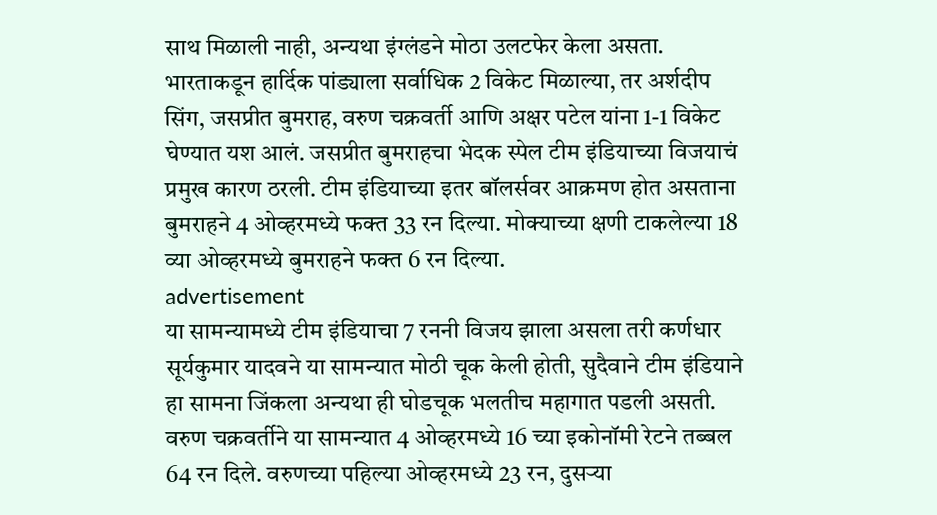साथ मिळाली नाही, अन्यथा इंग्लंडने मोठा उलटफेर केला असता.
भारताकडून हार्दिक पांड्याला सर्वाधिक 2 विकेट मिळाल्या, तर अर्शदीप सिंग, जसप्रीत बुमराह, वरुण चक्रवर्ती आणि अक्षर पटेल यांना 1-1 विकेट घेण्यात यश आलं. जसप्रीत बुमराहचा भेदक स्पेल टीम इंडियाच्या विजयाचं प्रमुख कारण ठरली. टीम इंडियाच्या इतर बॉलर्सवर आक्रमण होत असताना बुमराहने 4 ओव्हरमध्ये फक्त 33 रन दिल्या. मोक्याच्या क्षणी टाकलेल्या 18 व्या ओव्हरमध्ये बुमराहने फक्त 6 रन दिल्या.
advertisement
या सामन्यामध्ये टीम इंडियाचा 7 रननी विजय झाला असला तरी कर्णधार सूर्यकुमार यादवने या सामन्यात मोठी चूक केली होती, सुदैवाने टीम इंडियाने हा सामना जिंकला अन्यथा ही घोडचूक भलतीच महागात पडली असती. वरुण चक्रवर्तीने या सामन्यात 4 ओव्हरमध्ये 16 च्या इकोनॉमी रेटने तब्बल 64 रन दिले. वरुणच्या पहिल्या ओव्हरमध्ये 23 रन, दुसऱ्या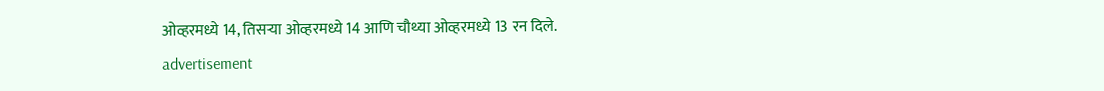ओव्हरमध्ये 14, तिसऱ्या ओव्हरमध्ये 14 आणि चौथ्या ओव्हरमध्ये 13 रन दिले.
advertisement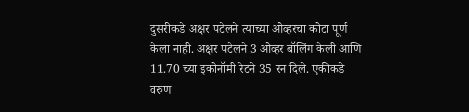दुसरीकडे अक्षर पटेलने त्याच्या ओव्हरचा कोटा पूर्ण केला नाही. अक्षर पटेलने 3 ओव्हर बॉलिंग केली आणि 11.70 च्या इकोनॉमी रेटने 35 रन दिले. एकीकडे वरुण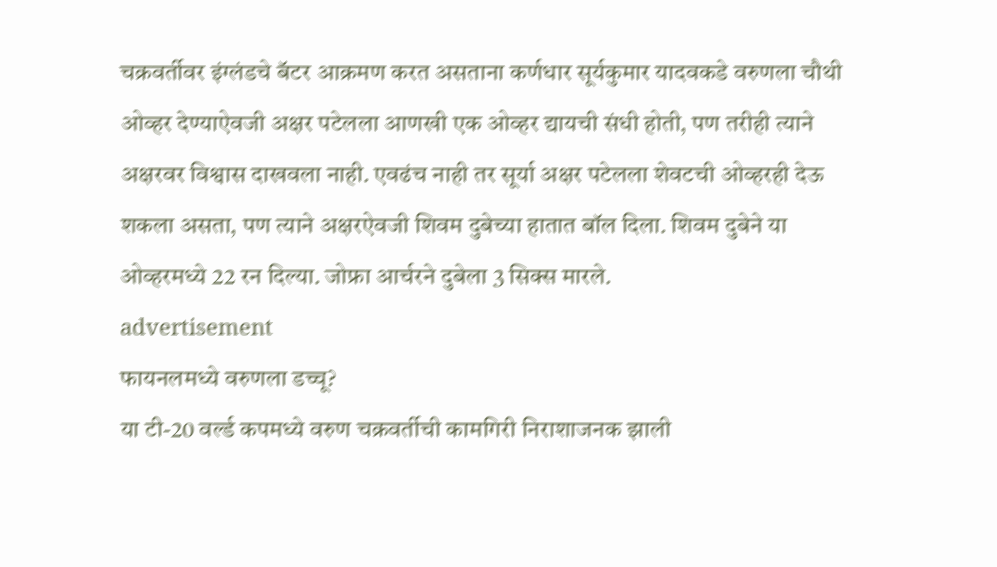चक्रवर्तीवर इंग्लंडचे बॅटर आक्रमण करत असताना कर्णधार सूर्यकुमार यादवकडे वरुणला चौथी ओव्हर देण्याऐवजी अक्षर पटेलला आणखी एक ओव्हर द्यायची संधी होती, पण तरीही त्याने अक्षरवर विश्वास दाखवला नाही. एवढंच नाही तर सूर्या अक्षर पटेलला शेवटची ओव्हरही देऊ शकला असता, पण त्याने अक्षरऐवजी शिवम दुबेच्या हातात बॉल दिला. शिवम दुबेने या ओव्हरमध्ये 22 रन दिल्या. जोफ्रा आर्चरने दुबेला 3 सिक्स मारले.
advertisement
फायनलमध्ये वरुणला डच्चू?
या टी-20 वर्ल्ड कपमध्ये वरुण चक्रवर्तीची कामगिरी निराशाजनक झाली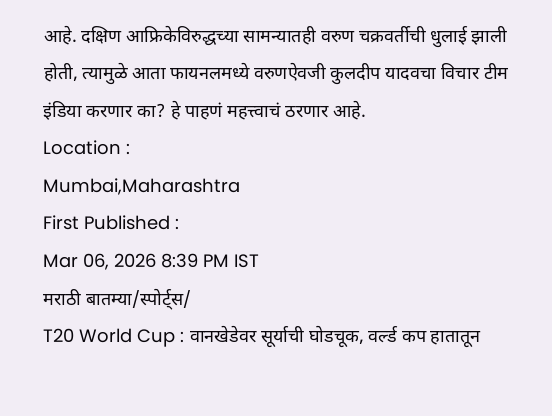आहे. दक्षिण आफ्रिकेविरुद्धच्या सामन्यातही वरुण चक्रवर्तीची धुलाई झाली होती, त्यामुळे आता फायनलमध्ये वरुणऐवजी कुलदीप यादवचा विचार टीम इंडिया करणार का? हे पाहणं महत्त्वाचं ठरणार आहे.
Location :
Mumbai,Maharashtra
First Published :
Mar 06, 2026 8:39 PM IST
मराठी बातम्या/स्पोर्ट्स/
T20 World Cup : वानखेडेवर सूर्याची घोडचूक, वर्ल्ड कप हातातून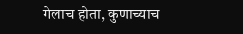गेलाच होता, कुणाच्याच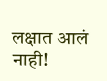लक्षात आलं नाही!